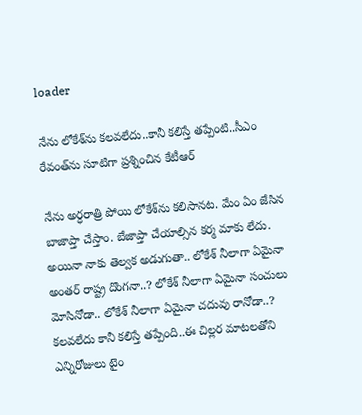loader

నేను లోకేశ్‌ను క‌ల‌వ‌లేదు..కానీ క‌లిస్తే త‌ప్పేంటి..సీఎం రేవంత్‌ను సూటిగా ప్ర‌శ్నించిన కేటీఆర్

నేను అర్ధ‌రాత్రి పోయి లోకేశ్‌ను క‌లిసాన‌ట‌. మేం ఏం జేసిన బాజాప్తా చేస్తాం. బేజాప్తా చేయాల్సిన క‌ర్మ మాకు లేదు. అయినా నాకు తెల్వ‌క అడుగుతా.. లోకేశ్ నీలాగా ఏమైనా అంత‌ర్ రాష్ట్ర దొంగ‌నా..? లోకేశ్ నీలాగా ఏమైనా సంచులు మోసినోడా.. లోకేశ్ నీలాగా ఏమైనా చ‌దువు రానోడా..? క‌ల‌వలేదు కానీ క‌లిస్తే త‌ప్పేంది..ఈ చిల్ల‌ర మాట‌ల‌తోని ఎన్నిరోజులు టైం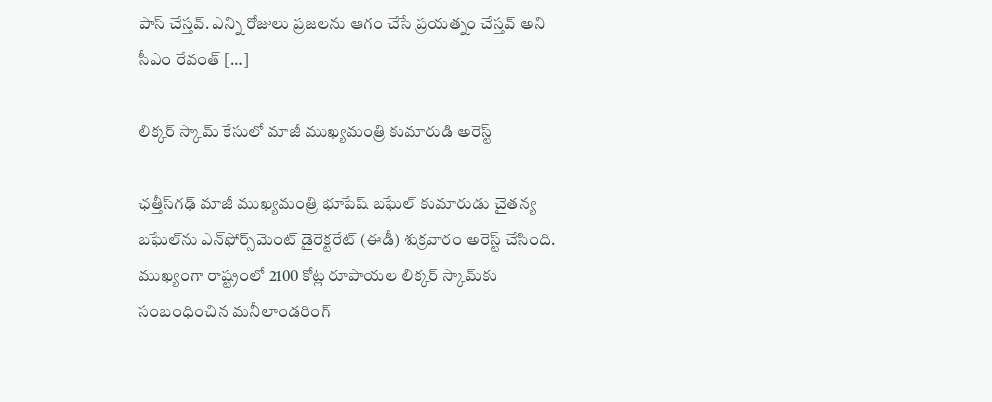పాస్ చేస్త‌వ్. ఎన్ని రోజులు ప్ర‌జ‌ల‌ను ఆగం చేసే ప్ర‌య‌త్నం చేస్త‌వ్ అని సీఎం రేవంత్ […]

లిక్కర్ స్కామ్ కేసులో మాజీ ముఖ్యమంత్రి కుమారుడి అరెస్ట్

ఛత్తీస్‌గఢ్ మాజీ ముఖ్యమంత్రి భూపేష్ బఘేల్ కుమారుడు చైతన్య బఘేల్‌ను ఎన్‌ఫోర్స్‌మెంట్ డైరెక్టరేట్ (ఈడీ) శుక్రవారం అరెస్ట్ చేసింది. ముఖ్యంగా రాష్ట్రంలో 2100 కోట్ల రూపాయల లిక్కర్ స్కామ్‌కు సంబంధించిన మనీలాండరింగ్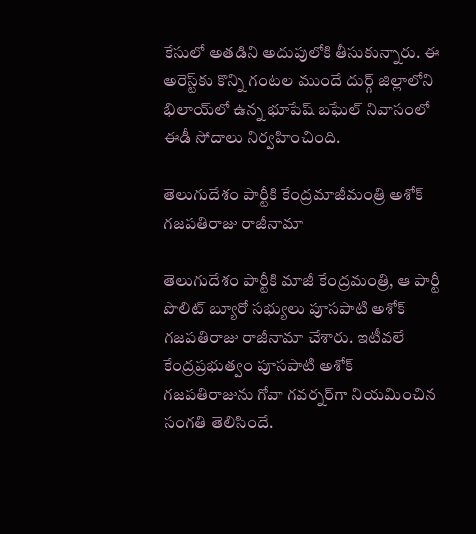కేసులో అతడిని అదుపులోకి తీసుకున్నారు. ఈ అరెస్ట్‌కు కొన్ని గంటల ముందే దుర్గ్ జిల్లాలోని భిలాయ్‌లో ఉన్న భూపేష్ బఘేల్ నివాసంలో ఈడీ సోదాలు నిర్వహించింది.

తెలుగుదేశం పార్టీకి కేంద్రమాజీమంత్రి అశోక్ గజపతిరాజు రాజీనామా

తెలుగుదేశం పార్టీకి మాజీ కేంద్రమంత్రి, ఆ పార్టీ పొలిట్ బ్యూరో సభ్యులు పూసపాటి అశోక్ గజపతిరాజు రాజీనామా చేశారు. ఇటీవలే కేంద్రప్రభుత్వం పూసపాటి అశోక్ గజపతిరాజును గోవా గవర్నర్‌గా నియమించిన సంగతి తెలిసిందే.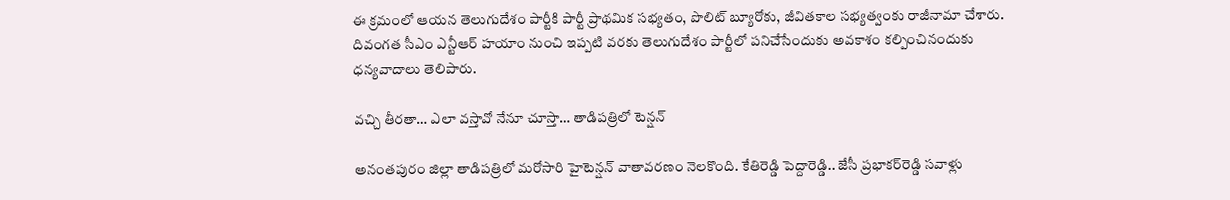ఈ క్రమంలో ఆయన తెలుగుదేశం పార్టీకి పార్టీ ప్రాథమిక సభ్యతం, పొలిట్ బ్యూరోకు, జీవితకాల సభ్యత్వంకు రాజీనామా చేశారు. దివంగత సీఎం ఎన్టీఆర్ హయాం నుంచి ఇప్పటి వరకు తెలుగుదేశం పార్టీలో పనిచేసేందుకు అవకాశం కల్పించినందుకు ధన్యవాదాలు తెలిపారు.

వచ్చి తీరతా… ఎలా వస్తావో నేనూ చూస్తా… తాడిపత్రిలో టెన్షన్‌

అనంతపురం జిల్లా తాడిపత్రిలో మరోసారి హైటెన్షన్ వాతావరణం నెలకొంది. కేతిరెడ్డి పెద్దారెడ్డి.. జేసీ ప్రభాకర్‌రెడ్డి సవాళ్లు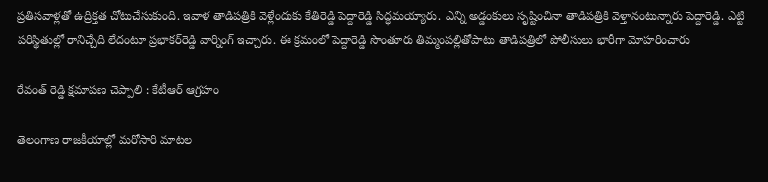ప్రతిసవాళ్లతో ఉద్రిక్తత చోటుచేసుకుంది. ఇవాళ తాడిపత్రికి వెళ్లేందుకు కేతిరెడ్డి పెద్దారెడ్డి సిద్ధమయ్యారు. ఎన్ని అడ్డంకులు సృష్టించినా తాడిపత్రికి వెళ్తానంటున్నారు పెద్దారెడ్డి. ఎట్టి పరిస్థితుల్లో రానిచ్చేది లేదంటూ ప్రభాకర్‌రెడ్డి వార్నింగ్ ఇచ్చారు. ఈ క్రమంలో పెద్దారెడ్డి సొంతూరు తిమ్మంపల్లితోపాటు తాడిపత్రిలో పోలీసులు భారీగా మోహరించారు

రేవంత్ రెడ్డి క్షమాపణ చెప్పాలి : కేటీఆర్ ఆగ్రహం

తెలంగాణ రాజకీయాల్లో మరోసారి మాటల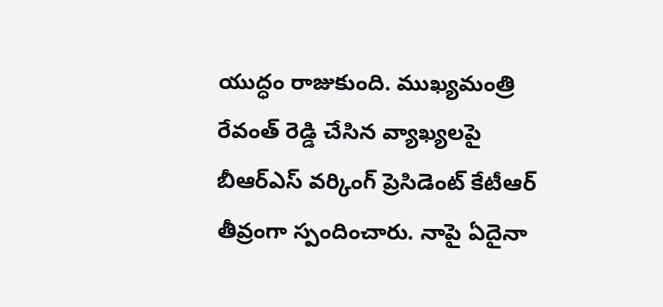యుద్ధం రాజుకుంది. ముఖ్యమంత్రి రేవంత్ రెడ్డి చేసిన వ్యాఖ్యలపై బీఆర్ఎస్ వర్కింగ్ ప్రెసిడెంట్ కేటీఆర్ తీవ్రంగా స్పందించారు. నాపై ఏదైనా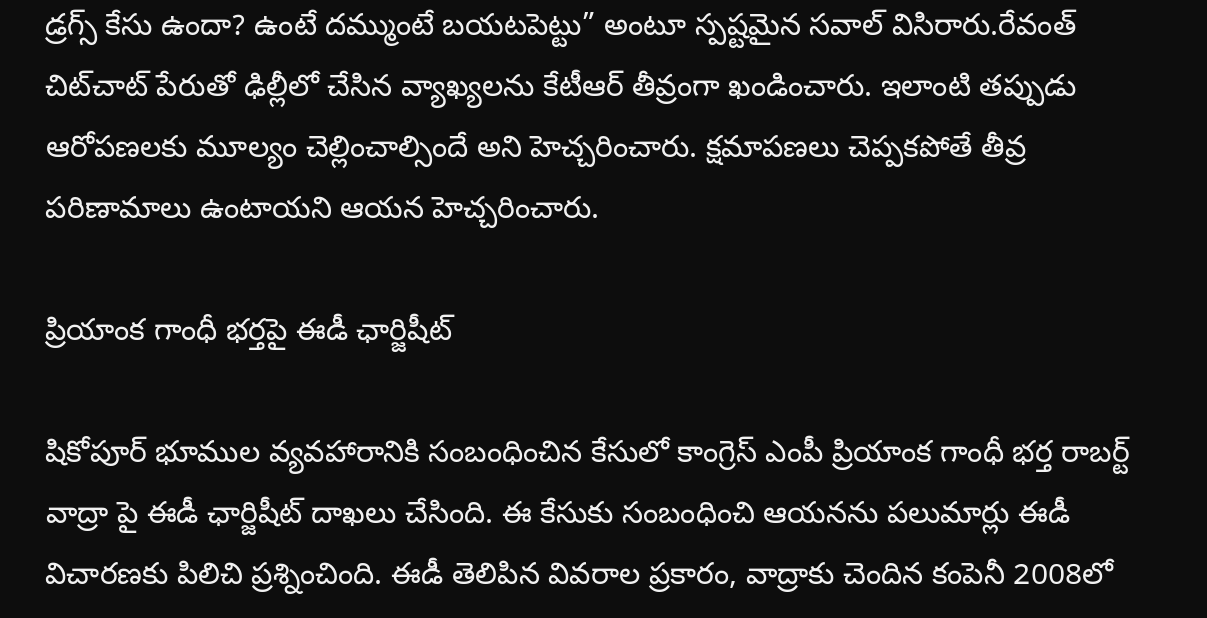డ్రగ్స్ కేసు ఉందా? ఉంటే దమ్ముంటే బయటపెట్టు” అంటూ స్పష్టమైన సవాల్ విసిరారు.రేవంత్ చిట్‌చాట్ పేరుతో ఢిల్లీలో చేసిన వ్యాఖ్యలను కేటీఆర్ తీవ్రంగా ఖండించారు. ఇలాంటి తప్పుడు ఆరోపణలకు మూల్యం చెల్లించాల్సిందే అని హెచ్చరించారు. క్షమాపణలు చెప్పకపోతే తీవ్ర పరిణామాలు ఉంటాయని ఆయన హెచ్చరించారు.

ప్రియాంక గాంధీ భర్తపై ఈడీ ఛార్జిషీట్

షికోపూర్ భూముల వ్యవహారానికి సంబంధించిన కేసులో కాంగ్రెస్ ఎంపీ ప్రియాంక గాంధీ భర్త రాబర్ట్ వాద్రా పై ఈడీ ఛార్జిషీట్ దాఖలు చేసింది. ఈ కేసుకు సంబంధించి ఆయనను పలుమార్లు ఈడీ విచారణకు పిలిచి ప్రశ్నించింది. ఈడీ తెలిపిన వివరాల ప్రకారం, వాద్రాకు చెందిన కంపెనీ 2008లో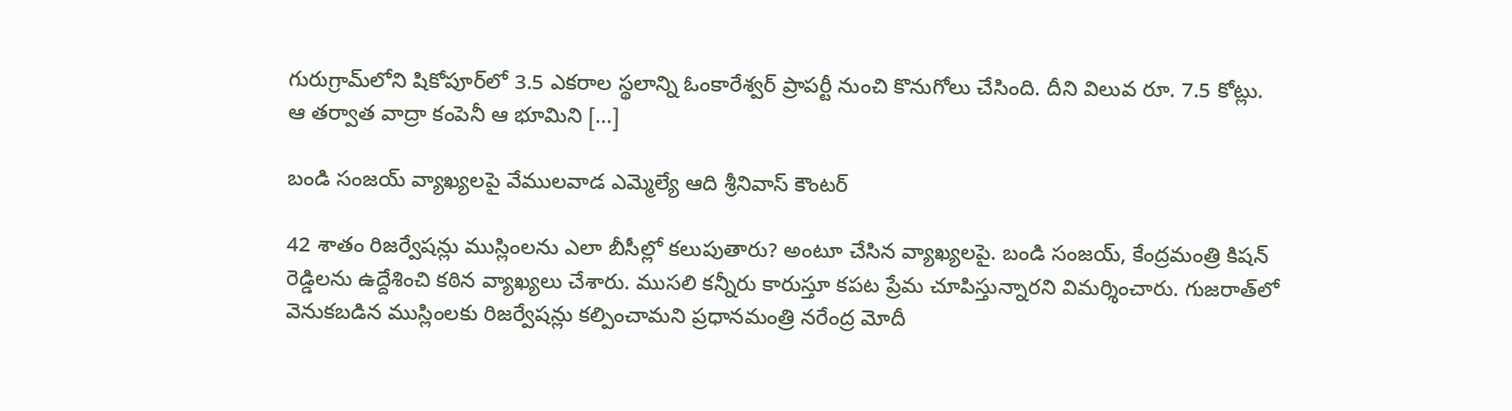గురుగ్రామ్‌లోని షికోపూర్‌లో 3.5 ఎకరాల స్థలాన్ని ఓంకారేశ్వర్ ప్రాపర్టీ నుంచి కొనుగోలు చేసింది. దీని విలువ రూ. 7.5 కోట్లు. ఆ తర్వాత వాద్రా కంపెనీ ఆ భూమిని […]

బండి సంజయ్ వ్యాఖ్యలపై వేములవాడ ఎమ్మెల్యే ఆది శ్రీనివాస్ కౌంటర్

42 శాతం రిజర్వేషన్లు ముస్లింలను ఎలా బీసీల్లో కలుపుతారు? అంటూ చేసిన వ్యాఖ్యలపై. బండి సంజయ్, కేంద్రమంత్రి కిషన్ రెడ్డిలను ఉద్దేశించి కఠిన వ్యాఖ్యలు చేశారు. ముసలి కన్నీరు కారుస్తూ కపట ప్రేమ చూపిస్తున్నారని విమర్శించారు. గుజరాత్‌లో వెనుకబడిన ముస్లింలకు రిజర్వేషన్లు కల్పించామని ప్రధానమంత్రి నరేంద్ర మోదీ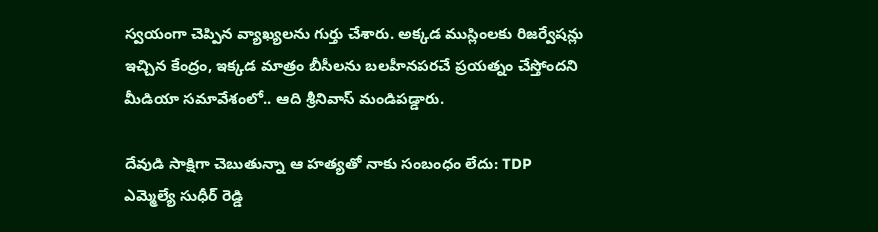స్వయంగా చెప్పిన వ్యాఖ్యలను గుర్తు చేశారు. అక్కడ ముస్లింలకు రిజర్వేషన్లు ఇచ్చిన కేంద్రం, ఇక్కడ మాత్రం బీసీలను బలహీనపరచే ప్రయత్నం చేస్తోందని మీడియా సమావేశంలో.. ఆది శ్రీనివాస్ మండిపడ్డారు.

దేవుడి సాక్షిగా చెబుతున్నా ఆ హత్యతో నాకు సంబంధం లేదు: TDP ఎమ్మెల్యే సుధీర్ రెడ్డి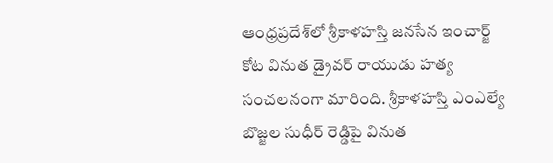ఆంధ్రప్రదేశ్‌లో శ్రీకాళహస్తి జనసేన ఇంచార్జ్ కోట వినుత డ్రైవర్ రాయుడు హత్య సంచలనంగా మారింది. శ్రీకాళహస్తి ఎంఎల్యే బొజ్జల సుధీర్‌ రెడ్డిపై వినుత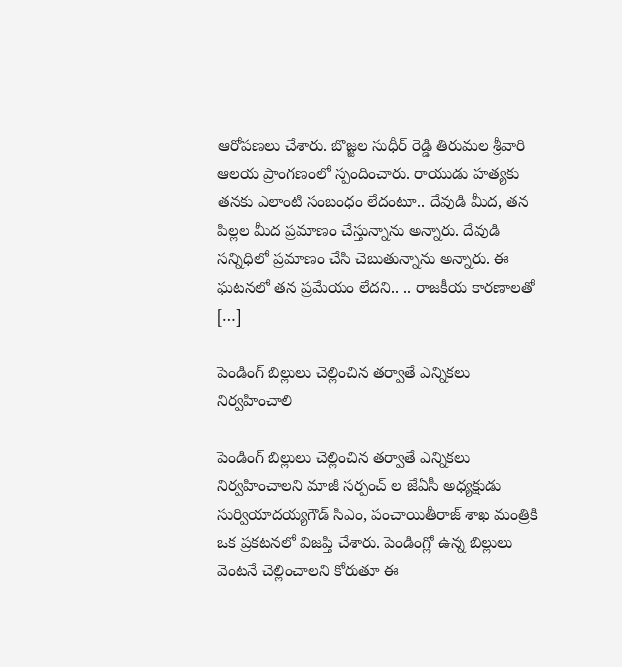ఆరోపణలు చేశారు. బొజ్జల సుధీర్ రెడ్డి తిరుమల శ్రీవారి ఆలయ ప్రాంగణంలో స్పందించారు. రాయుడు హత్యకు తనకు ఎలాంటి సంబంధం లేదంటూ.. దేవుడి మీద, తన పిల్లల మీద ప్రమాణం చేస్తున్నాను అన్నారు. దేవుడి సన్నిధిలో ప్రమాణం చేసి చెబుతున్నాను అన్నారు. ఈ ఘటనలో తన ప్రమేయం లేదని.. .. రాజకీయ కారణాలతో […]

పెండింగ్ బిల్లులు చెల్లించిన తర్వాతే ఎన్నికలు నిర్వహించాలి

పెండింగ్ బిల్లులు చెల్లించిన తర్వాతే ఎన్నికలు నిర్వహించాలని మాజీ సర్పంచ్ ల జేఏసీ అధ్యక్షుడు సుర్వియాదయ్యగౌడ్ సిఎం, పంచాయితీరాజ్ శాఖ మంత్రికి ఒక ప్రకటనలో విజప్తి చేశారు. పెండింగ్లో ఉన్న బిల్లులు వెంటనే చెల్లించాలని కోరుతూ ఈ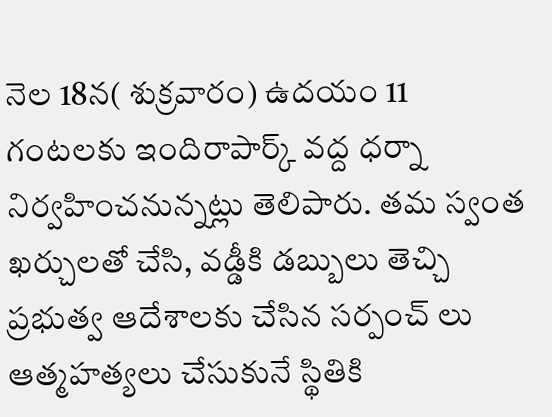నెల 18న( శుక్రవారం) ఉదయం 11 గంటలకు ఇందిరాపార్క్ వద్ద ధర్నా నిర్వహించనున్నట్లు తెలిపారు. తమ స్వంత ఖర్చులతో చేసి, వడ్డీకి డబ్బులు తెచ్చి ప్రభుత్వ ఆదేశాలకు చేసిన సర్పంచ్ లు ఆత్మహత్యలు చేసుకునే స్థితికి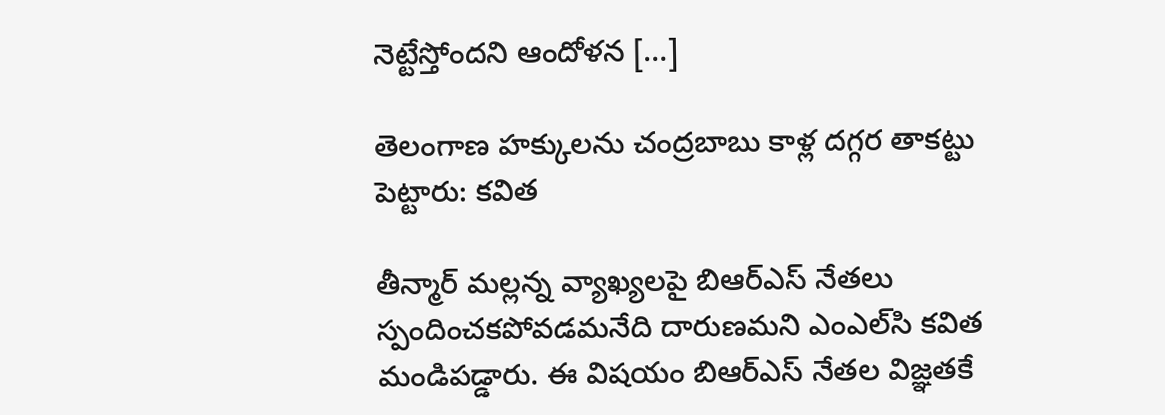నెట్టేస్తోందని ఆందోళన […]

తెలంగాణ హక్కులను చంద్రబాబు కాళ్ల దగ్గర తాకట్టు పెట్టారు: కవిత

తీన్మార్ మల్లన్న వ్యాఖ్యలపై బిఆర్‌ఎస్ నేతలు స్పందించకపోవడమనేది దారుణమని ఎంఎల్‌సి కవిత మండిపడ్డారు. ఈ విషయం బిఆర్‌ఎస్ నేతల విజ్ఞతకే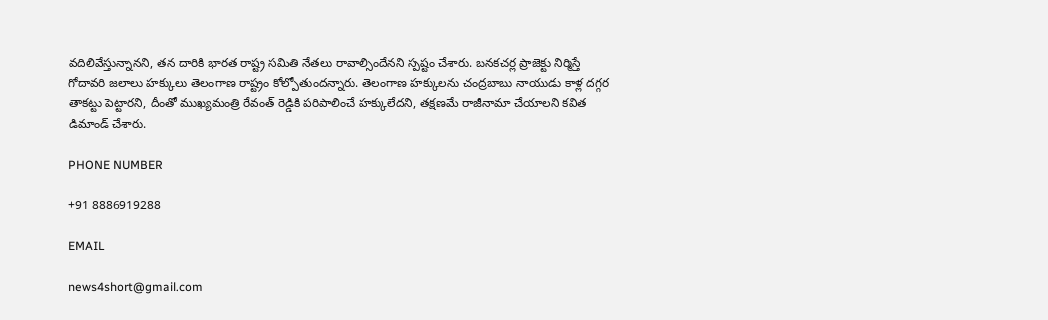వదిలివేస్తున్నానని, తన దారికి భారత రాష్ట్ర సమితి నేతలు రావాల్సిందేనని స్పష్టం చేశారు. బనకచర్ల ప్రాజెక్టు నిర్మిస్తే గోదావరి జలాలు హక్కులు తెలంగాణ రాష్ట్రం కోల్పోతుందన్నారు. తెలంగాణ హక్కులను చంద్రబాబు నాయుడు కాళ్ల దగ్గర తాకట్టు పెట్టారని, దీంతో ముఖ్యమంత్రి రేవంత్ రెడ్డికి పరిపాలించే హక్కులేదని, తక్షణమే రాజీనామా చేయాలని కవిత డిమాండ్ చేశారు.

PHONE NUMBER

+91 8886919288

EMAIL

news4short@gmail.com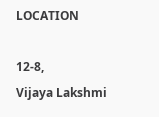LOCATION

12-8,
Vijaya Lakshmi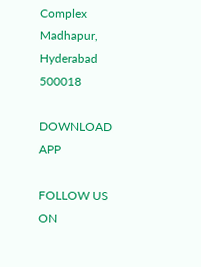Complex
Madhapur,
Hyderabad 500018

DOWNLOAD APP

FOLLOW US ON